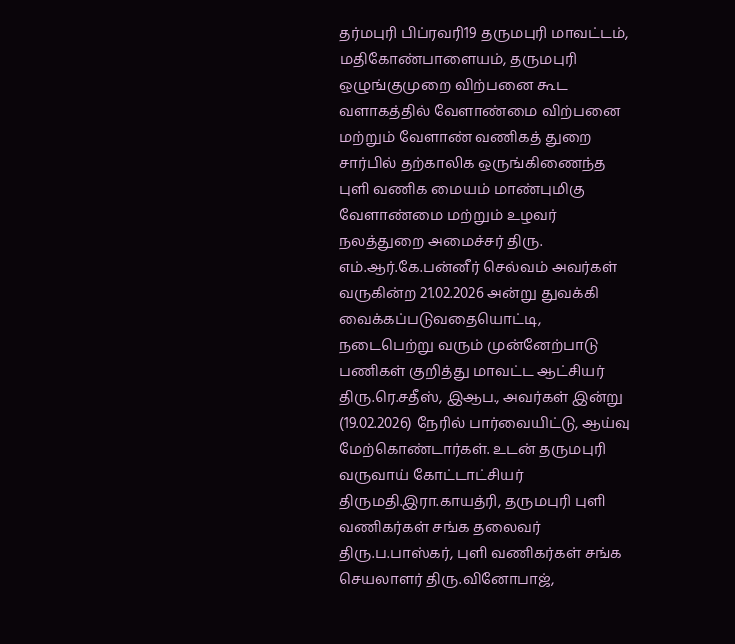தர்மபுரி பிப்ரவரி19 தருமபுரி மாவட்டம், மதிகோண்பாளையம், தருமபுரி ஒழுங்குமுறை விற்பனை கூட வளாகத்தில் வேளாண்மை விற்பனை மற்றும் வேளாண் வணிகத் துறை சார்பில் தற்காலிக ஒருங்கிணைந்த புளி வணிக மையம் மாண்புமிகு வேளாண்மை மற்றும் உழவர் நலத்துறை அமைச்சர் திரு. எம்.ஆர்.கே.பன்னீர் செல்வம் அவர்கள் வருகின்ற 21.02.2026 அன்று துவக்கி வைக்கப்படுவதையொட்டி, நடைபெற்று வரும் முன்னேற்பாடு பணிகள் குறித்து மாவட்ட ஆட்சியர் திரு.ரெ.சதீஸ், இஆப., அவர்கள் இன்று (19.02.2026) நேரில் பார்வையிட்டு, ஆய்வு மேற்கொண்டார்கள். உடன் தருமபுரி வருவாய் கோட்டாட்சியர் திருமதி.இரா.காயத்ரி, தருமபுரி புளி வணிகர்கள் சங்க தலைவர் திரு.ப.பாஸ்கர், புளி வணிகர்கள் சங்க செயலாளர் திரு.வினோபாஜ்,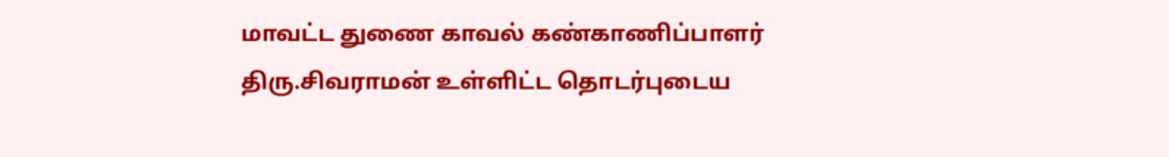மாவட்ட துணை காவல் கண்காணிப்பாளர் திரு.சிவராமன் உள்ளிட்ட தொடர்புடைய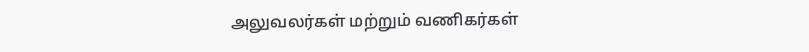அலுவலர்கள் மற்றும் வணிகர்கள்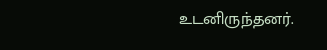உடனிருந்தனர்.